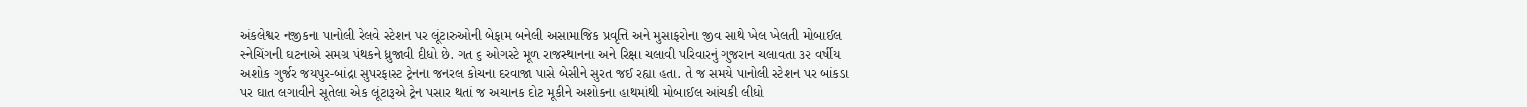અંકલેશ્વર નજીકના પાનોલી રેલવે સ્ટેશન પર લૂંટારુઓની બેફામ બનેલી અસામાજિક પ્રવૃત્તિ અને મુસાફરોના જીવ સાથે ખેલ ખેલતી મોબાઈલ સ્નેચિંગની ઘટનાએ સમગ્ર પંથકને ધ્રુજાવી દીધો છે. ગત ૬ ઓગસ્ટે મૂળ રાજસ્થાનના અને રિક્ષા ચલાવી પરિવારનું ગુજરાન ચલાવતા ૩૨ વર્ષીય અશોક ગુર્જર જયપુર-બાંદ્રા સુપરફાસ્ટ ટ્રેનના જનરલ કોચના દરવાજા પાસે બેસીને સુરત જઈ રહ્યા હતા. તે જ સમયે પાનોલી સ્ટેશન પર બાંકડા પર ઘાત લગાવીને સૂતેલા એક લૂંટારૂએ ટ્રેન પસાર થતાં જ અચાનક દોટ મૂકીને અશોકના હાથમાંથી મોબાઈલ આંચકી લીધો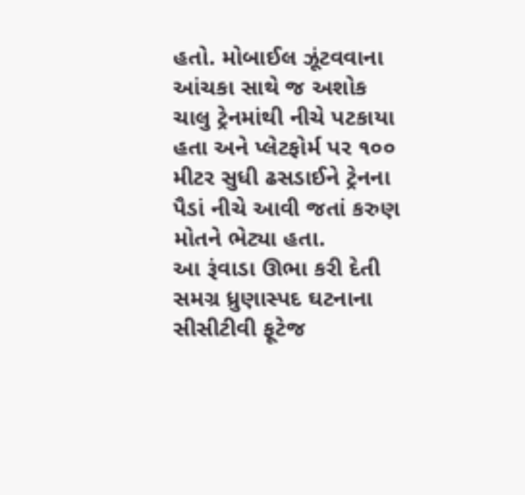હતો. મોબાઈલ ઝૂંટવવાના આંચકા સાથે જ અશોક ચાલુ ટ્રેનમાંથી નીચે પટકાયા હતા અને પ્લેટફોર્મ પર ૧૦૦ મીટર સુધી ઢસડાઈને ટ્રેનના પૈડાં નીચે આવી જતાં કરુણ મોતને ભેટ્યા હતા.
આ રૂંવાડા ઊભા કરી દેતી સમગ્ર ધ્રુણાસ્પદ ઘટનાના સીસીટીવી ફૂટેજ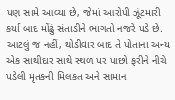પણ સામે આવ્યા છે, જેમાં આરોપી ઝૂંટમારી કર્યા બાદ મોંઢું સંતાડીને ભાગતો નજરે પડે છે. આટલું જ નહીં, થોડીવાર બાદ તે પોતાના અન્ય એક સાથીદાર સાથે સ્થળ પર પાછો ફરીને નીચે પડેલી મૃતકની મિલકત અને સામાન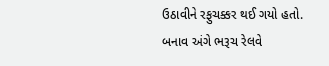ઉઠાવીને રફુચક્કર થઈ ગયો હતો. બનાવ અંગે ભરૂચ રેલવે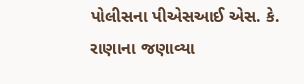પોલીસના પીએસઆઈ એસ. કે. રાણાના જણાવ્યા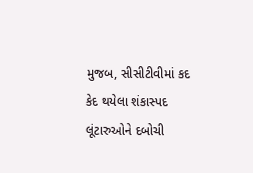મુજબ, સીસીટીવીમાં કદ કેદ થયેલા શંકાસ્પદ લૂંટારુઓને દબોચી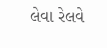લેવા રેલવે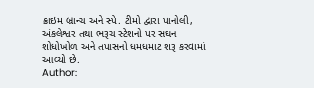ક્રાઇમ બ્રાન્ચ અને સ્પે. ટીમો દ્વારા પાનોલી, અંકલેશ્વર તથા ભરૂચ સ્ટેશનો પર સઘન શોધોખોળ અને તપાસનો ધમધમાટ શરૂ કરવામાં આવ્યો છે.
Author: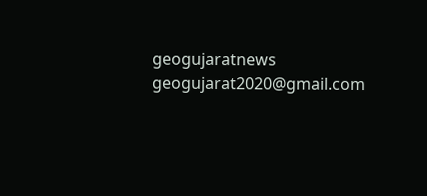geogujaratnews
geogujarat2020@gmail.com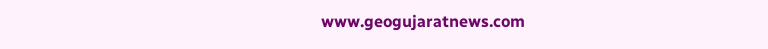www.geogujaratnews.com